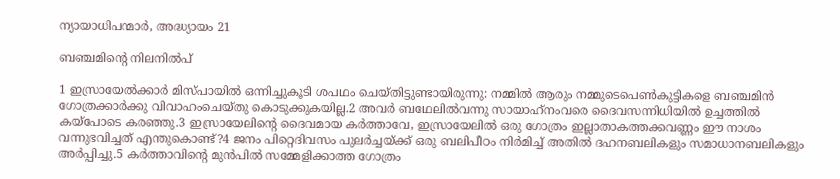ന്യായാധിപന്മാർ, അദ്ധ്യായം 21

ബഞ്ചമിന്റെ നിലനില്‍പ്

1 ഇസ്രായേല്‍ക്കാര്‍ മിസ്പായില്‍ ഒന്നിച്ചുകൂടി ശപഥം ചെയ്തിട്ടുണ്ടായിരുന്നു: നമ്മില്‍ ആരും നമ്മുടെപെണ്‍കുട്ടികളെ ബഞ്ചമിന്‍ ഗോത്രക്കാര്‍ക്കു വിവാഹംചെയ്തു കൊടുക്കുകയില്ല.2 അവര്‍ ബഥേലില്‍വന്നു സായാഹ്‌നംവരെ ദൈവസന്നിധിയില്‍ ഉച്ചത്തില്‍ കയ്‌പോടെ കരഞ്ഞു.3 ഇസ്രായേലിന്റെ ദൈവമായ കര്‍ത്താവേ, ഇസ്രായേലില്‍ ഒരു ഗോത്രം ഇല്ലാതാകത്തക്കവണ്ണം ഈ നാശം വന്നുഭവിച്ചത് എന്തുകൊണ്ട്?4 ജനം പിറ്റെദിവസം പുലര്‍ച്ചയ്ക്ക് ഒരു ബലിപീഠം നിര്‍മിച്ച് അതില്‍ ദഹനബലികളും സമാധാനബലികളും അര്‍പ്പിച്ചു.5 കര്‍ത്താവിന്റെ മുന്‍പില്‍ സമ്മേളിക്കാത്ത ഗോത്രം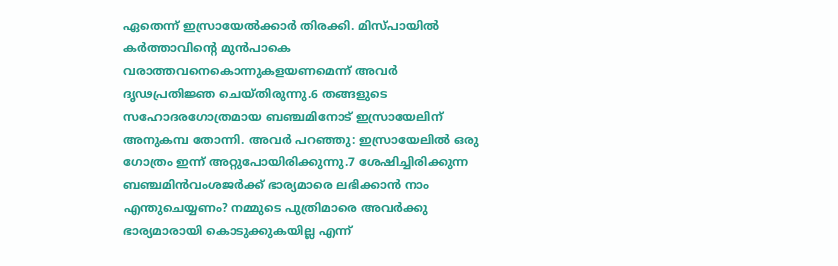ഏതെന്ന് ഇസ്രായേല്‍ക്കാര്‍ തിരക്കി. മിസ്പായില്‍ കര്‍ത്താവിന്റെ മുന്‍പാകെ വരാത്തവനെകൊന്നുകളയണമെന്ന് അവര്‍ ദൃഢപ്രതിജ്ഞ ചെയ്തിരുന്നു.6 തങ്ങളുടെ സഹോദരഗോത്രമായ ബഞ്ചമിനോട് ഇസ്രായേലിന് അനുകമ്പ തോന്നി. അവര്‍ പറഞ്ഞു: ഇസ്രായേലില്‍ ഒരു ഗോത്രം ഇന്ന് അറ്റുപോയിരിക്കുന്നു.7 ശേഷിച്ചിരിക്കുന്ന ബഞ്ചമിന്‍വംശജര്‍ക്ക് ഭാര്യമാരെ ലഭിക്കാന്‍ നാം എന്തുചെയ്യണം? നമ്മുടെ പുത്രിമാരെ അവര്‍ക്കു ഭാര്യമാരായി കൊടുക്കുകയില്ല എന്ന്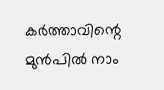കര്‍ത്താവിന്റെ മുന്‍പില്‍ നാം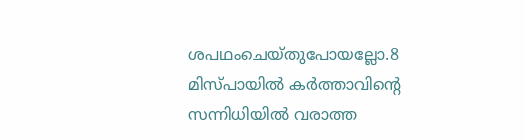ശപഥംചെയ്തുപോയല്ലോ.8 മിസ്പായില്‍ കര്‍ത്താവിന്റെ സന്നിധിയില്‍ വരാത്ത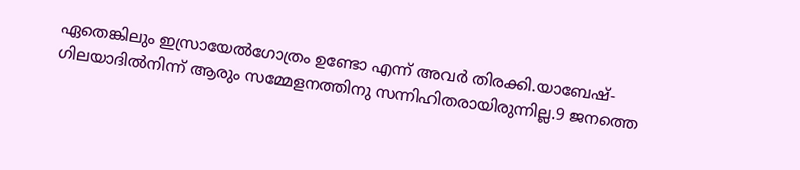ഏതെങ്കിലും ഇസ്രായേല്‍ഗോത്രം ഉണ്ടോ എന്ന് അവര്‍ തിരക്കി.യാബേഷ്-ഗിലയാദില്‍നിന്ന് ആരും സമ്മേളനത്തിനു സന്നിഹിതരായിരുന്നില്ല.9 ജനത്തെ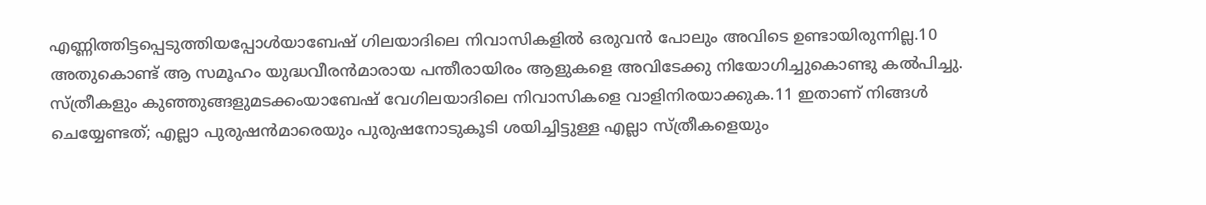എണ്ണിത്തിട്ടപ്പെടുത്തിയപ്പോള്‍യാബേഷ് ഗിലയാദിലെ നിവാസികളില്‍ ഒരുവന്‍ പോലും അവിടെ ഉണ്ടായിരുന്നില്ല.10 അതുകൊണ്ട് ആ സമൂഹം യുദ്ധവീരന്‍മാരായ പന്തീരായിരം ആളുകളെ അവിടേക്കു നിയോഗിച്ചുകൊണ്ടു കല്‍പിച്ചു. സ്ത്രീകളും കുഞ്ഞുങ്ങളുമടക്കംയാബേഷ് വേഗിലയാദിലെ നിവാസികളെ വാളിനിരയാക്കുക.11 ഇതാണ് നിങ്ങള്‍ ചെയ്യേണ്ടത്; എല്ലാ പുരുഷന്‍മാരെയും പുരുഷനോടുകൂടി ശയിച്ചിട്ടുള്ള എല്ലാ സ്ത്രീകളെയും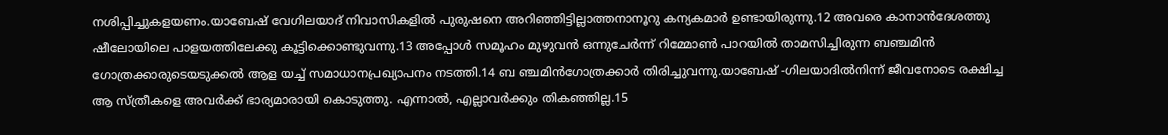നശിപ്പിച്ചുകളയണം.യാബേഷ് വേഗിലയാദ് നിവാസികളില്‍ പുരുഷനെ അറിഞ്ഞിട്ടില്ലാത്തനാനൂറു കന്യകമാര്‍ ഉണ്ടായിരുന്നു.12 അവരെ കാനാന്‍ദേശത്തു ഷീലോയിലെ പാളയത്തിലേക്കു കൂട്ടിക്കൊണ്ടുവന്നു.13 അപ്പോള്‍ സമൂഹം മുഴുവന്‍ ഒന്നുചേര്‍ന്ന് റിമ്മോണ്‍ പാറയില്‍ താമസിച്ചിരുന്ന ബഞ്ചമിന്‍ ഗോത്രക്കാരുടെയടുക്കല്‍ ആള യച്ച് സമാധാനപ്രഖ്യാപനം നടത്തി.14 ബ ഞ്ചമിന്‍ഗോത്രക്കാര്‍ തിരിച്ചുവന്നു.യാബേഷ് -ഗിലയാദില്‍നിന്ന് ജീവനോടെ രക്ഷിച്ച ആ സ്ത്രീകളെ അവര്‍ക്ക് ഭാര്യമാരായി കൊടുത്തു. എന്നാല്‍, എല്ലാവര്‍ക്കും തികഞ്ഞില്ല.15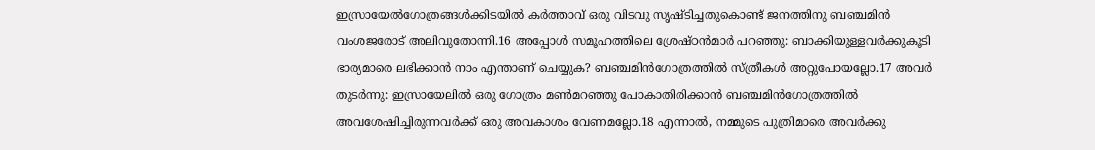ഇസ്രായേല്‍ഗോത്രങ്ങള്‍ക്കിടയില്‍ കര്‍ത്താവ് ഒരു വിടവു സൃഷ്ടിച്ചതുകൊണ്ട് ജനത്തിനു ബഞ്ചമിന്‍ വംശജരോട് അലിവുതോന്നി.16 അപ്പോള്‍ സമൂഹത്തിലെ ശ്രേഷ്ഠന്‍മാര്‍ പറഞ്ഞു: ബാക്കിയുള്ളവര്‍ക്കുകൂടി ഭാര്യമാരെ ലഭിക്കാന്‍ നാം എന്താണ് ചെയ്യുക? ബഞ്ചമിന്‍ഗോത്രത്തില്‍ സ്ത്രീകള്‍ അറ്റുപോയല്ലോ.17 അവര്‍ തുടര്‍ന്നു: ഇസ്രായേലില്‍ ഒരു ഗോത്രം മണ്‍മറഞ്ഞു പോകാതിരിക്കാന്‍ ബഞ്ചമിന്‍ഗോത്രത്തില്‍ അവശേഷിച്ചിരുന്നവര്‍ക്ക് ഒരു അവകാശം വേണമല്ലോ.18 എന്നാല്‍, നമ്മുടെ പുത്രിമാരെ അവര്‍ക്കു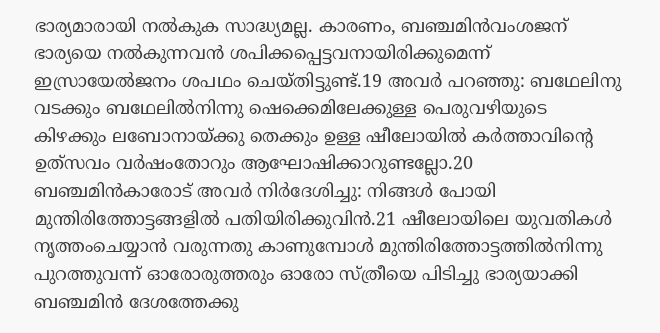ഭാര്യമാരായി നല്‍കുക സാദ്ധ്യമല്ല. കാരണം, ബഞ്ചമിന്‍വംശജന് ഭാര്യയെ നല്‍കുന്നവന്‍ ശപിക്കപ്പെട്ടവനായിരിക്കുമെന്ന് ഇസ്രായേല്‍ജനം ശപഥം ചെയ്തിട്ടുണ്ട്.19 അവര്‍ പറഞ്ഞു: ബഥേലിനു വടക്കും ബഥേലില്‍നിന്നു ഷെക്കെമിലേക്കുള്ള പെരുവഴിയുടെ കിഴക്കും ലബോനായ്ക്കു തെക്കും ഉള്ള ഷീലോയില്‍ കര്‍ത്താവിന്റെ ഉത്‌സവം വര്‍ഷംതോറും ആഘോഷിക്കാറുണ്ടല്ലോ.20 ബഞ്ചമിന്‍കാരോട് അവര്‍ നിര്‍ദേശിച്ചു: നിങ്ങള്‍ പോയി മുന്തിരിത്തോട്ടങ്ങളില്‍ പതിയിരിക്കുവിന്‍.21 ഷീലോയിലെ യുവതികള്‍ നൃത്തംചെയ്യാന്‍ വരുന്നതു കാണുമ്പോള്‍ മുന്തിരിത്തോട്ടത്തില്‍നിന്നു പുറത്തുവന്ന് ഓരോരുത്തരും ഓരോ സ്ത്രീയെ പിടിച്ചു ഭാര്യയാക്കി ബഞ്ചമിന്‍ ദേശത്തേക്കു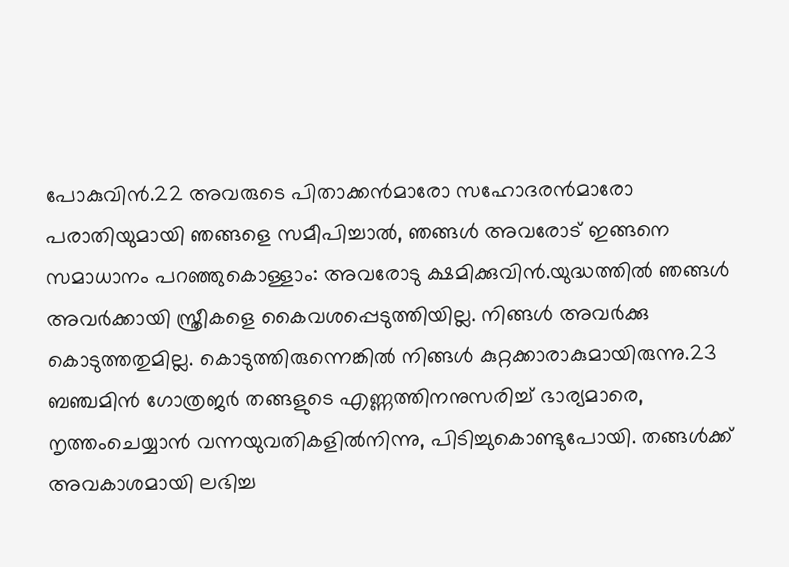പോകുവിന്‍.22 അവരുടെ പിതാക്കന്‍മാരോ സഹോദരന്‍മാരോ പരാതിയുമായി ഞങ്ങളെ സമീപിച്ചാല്‍, ഞങ്ങള്‍ അവരോട് ഇങ്ങനെ സമാധാനം പറഞ്ഞുകൊള്ളാം: അവരോടു ക്ഷമിക്കുവിന്‍.യുദ്ധത്തില്‍ ഞങ്ങള്‍ അവര്‍ക്കായി സ്ത്രീകളെ കൈവശപ്പെടുത്തിയില്ല. നിങ്ങള്‍ അവര്‍ക്കു കൊടുത്തതുമില്ല. കൊടുത്തിരുന്നെങ്കില്‍ നിങ്ങള്‍ കുറ്റക്കാരാകുമായിരുന്നു.23 ബഞ്ചമിന്‍ ഗോത്രജര്‍ തങ്ങളുടെ എണ്ണത്തിനനുസരിച്ച് ഭാര്യമാരെ, നൃത്തംചെയ്യാന്‍ വന്നയുവതികളില്‍നിന്നു, പിടിച്ചുകൊണ്ടുപോയി. തങ്ങള്‍ക്ക് അവകാശമായി ലഭിച്ച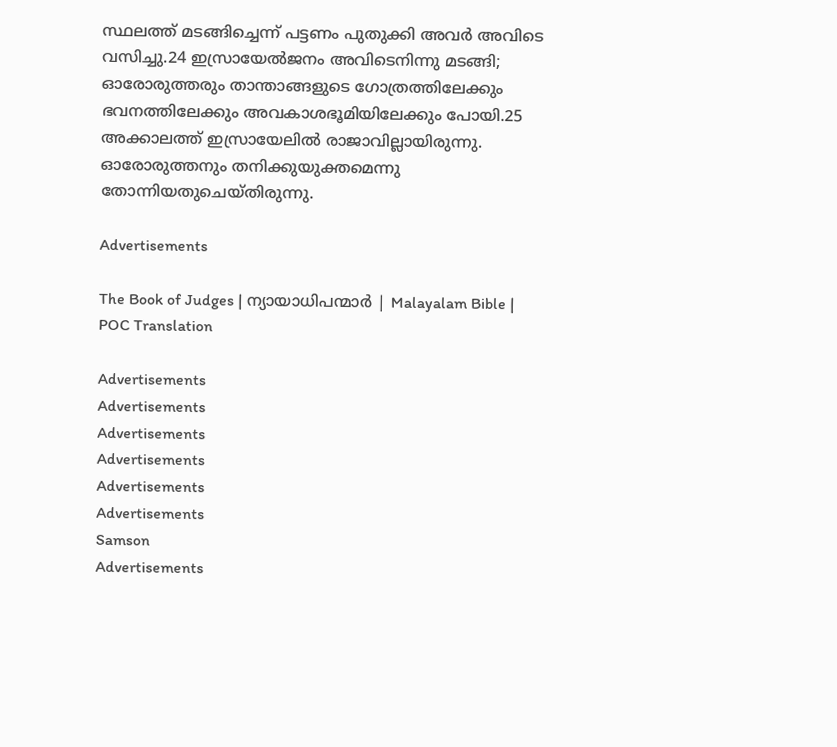സ്ഥലത്ത് മടങ്ങിച്ചെന്ന് പട്ടണം പുതുക്കി അവര്‍ അവിടെ വസിച്ചു.24 ഇസ്രായേല്‍ജനം അവിടെനിന്നു മടങ്ങി; ഓരോരുത്തരും താന്താങ്ങളുടെ ഗോത്രത്തിലേക്കും ഭവനത്തിലേക്കും അവകാശഭൂമിയിലേക്കും പോയി.25 അക്കാലത്ത് ഇസ്രായേലില്‍ രാജാവില്ലായിരുന്നു. ഓരോരുത്തനും തനിക്കുയുക്തമെന്നു തോന്നിയതുചെയ്തിരുന്നു.

Advertisements

The Book of Judges | ന്യായാധിപന്മാർ | Malayalam Bible | POC Translation

Advertisements
Advertisements
Advertisements
Advertisements
Advertisements
Advertisements
Samson
Advertisements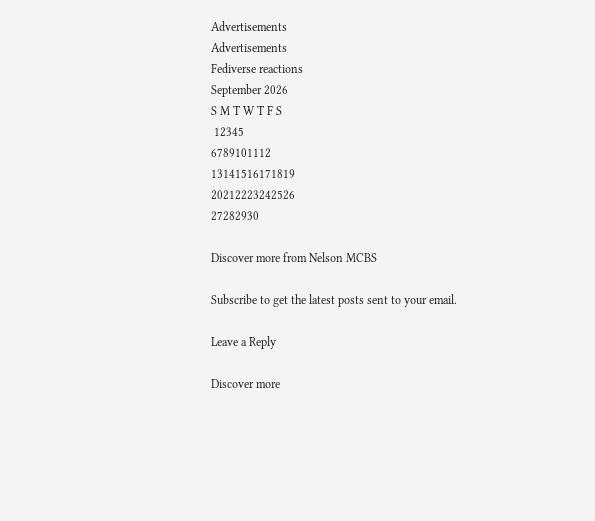Advertisements
Advertisements
Fediverse reactions
September 2026
S M T W T F S
 12345
6789101112
13141516171819
20212223242526
27282930

Discover more from Nelson MCBS

Subscribe to get the latest posts sent to your email.

Leave a Reply

Discover more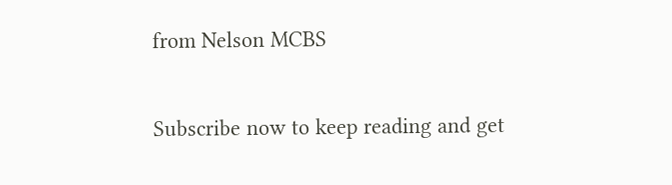from Nelson MCBS

Subscribe now to keep reading and get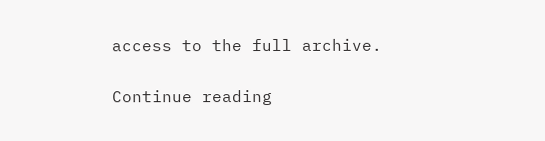access to the full archive.

Continue reading